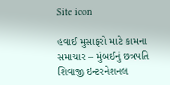Site icon

હવાઈ મુસાફરો માટે કામના સમાચાર – મુંબઈનું છત્રપતિ શિવાજી ઇન્ટરનેશનલ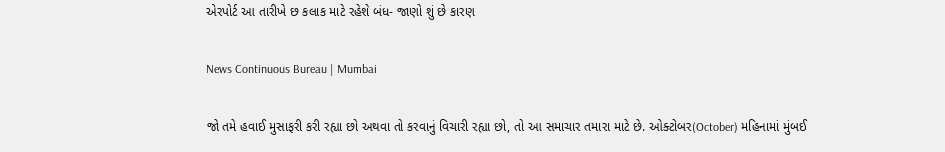એરપોર્ટ આ તારીખે છ કલાક માટે રહેશે બંધ- જાણો શું છે કારણ

News Continuous Bureau | Mumbai

જો તમે હવાઈ મુસાફરી કરી રહ્યા છો અથવા તો કરવાનું વિચારી રહ્યા છો, તો આ સમાચાર તમારા માટે છે. ઓક્ટોબર(October) મહિનામાં મુંબઈ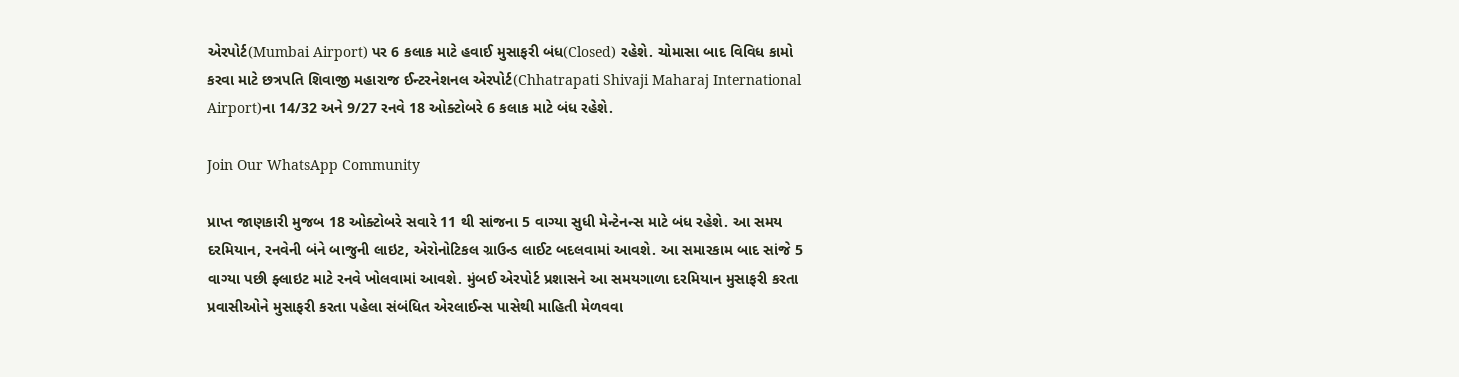એરપોર્ટ(Mumbai Airport) પર 6 કલાક માટે હવાઈ મુસાફરી બંધ(Closed) રહેશે. ચોમાસા બાદ વિવિધ કામો કરવા માટે છત્રપતિ શિવાજી મહારાજ ઈન્ટરનેશનલ એરપોર્ટ(Chhatrapati Shivaji Maharaj International Airport)ના 14/32 અને 9/27 રનવે 18 ઓક્ટોબરે 6 કલાક માટે બંધ રહેશે.

Join Our WhatsApp Community

પ્રાપ્ત જાણકારી મુજબ 18 ઓક્ટોબરે સવારે 11 થી સાંજના 5 વાગ્યા સુધી મેન્ટેનન્સ માટે બંધ રહેશે. આ સમય દરમિયાન, રનવેની બંને બાજુની લાઇટ, એરોનોટિકલ ગ્રાઉન્ડ લાઈટ બદલવામાં આવશે. આ સમારકામ બાદ સાંજે 5 વાગ્યા પછી ફ્લાઇટ માટે રનવે ખોલવામાં આવશે. મુંબઈ એરપોર્ટ પ્રશાસને આ સમયગાળા દરમિયાન મુસાફરી કરતા પ્રવાસીઓને મુસાફરી કરતા પહેલા સંબંધિત એરલાઈન્સ પાસેથી માહિતી મેળવવા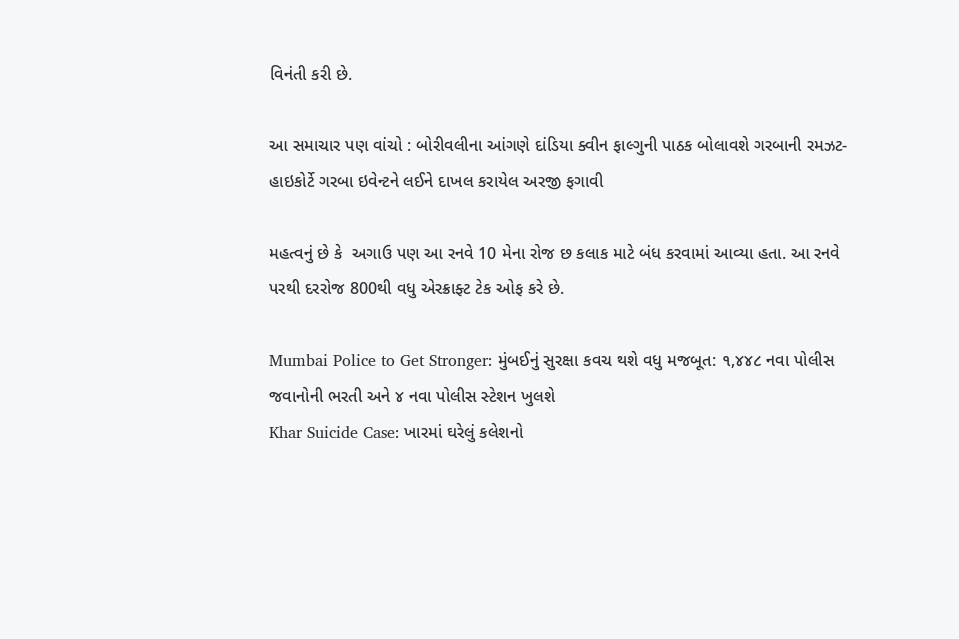વિનંતી કરી છે.

આ સમાચાર પણ વાંચો : બોરીવલીના આંગણે દાંડિયા ક્વીન ફાલ્ગુની પાઠક બોલાવશે ગરબાની રમઝટ- હાઇકોર્ટે ગરબા ઇવેન્ટને લઈને દાખલ કરાયેલ અરજી ફગાવી

મહત્વનું છે કે  અગાઉ પણ આ રનવે 10 મેના રોજ છ કલાક માટે બંધ કરવામાં આવ્યા હતા. આ રનવે પરથી દરરોજ 800થી વધુ એરક્રાફ્ટ ટેક ઓફ કરે છે.

Mumbai Police to Get Stronger: મુંબઈનું સુરક્ષા કવચ થશે વધુ મજબૂત: ૧,૪૪૮ નવા પોલીસ જવાનોની ભરતી અને ૪ નવા પોલીસ સ્ટેશન ખુલશે
Khar Suicide Case: ખારમાં ઘરેલું કલેશનો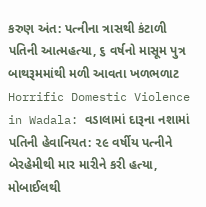કરુણ અંત: પત્નીના ત્રાસથી કંટાળી પતિની આત્મહત્યા, ૬ વર્ષનો માસૂમ પુત્ર બાથરૂમમાંથી મળી આવતા ખળભળાટ
Horrific Domestic Violence in Wadala: વડાલામાં દારૂના નશામાં પતિની હેવાનિયત: ૨૯ વર્ષીય પત્નીને બેરહેમીથી માર મારીને કરી હત્યા, મોબાઈલથી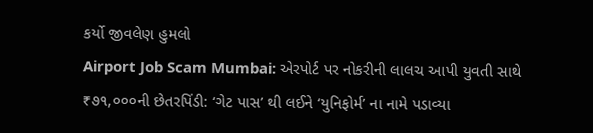કર્યો જીવલેણ હુમલો
Airport Job Scam Mumbai: એરપોર્ટ પર નોકરીની લાલચ આપી યુવતી સાથે ₹૭૧,૦૦૦ની છેતરપિંડી: ‘ગેટ પાસ’ થી લઈને ‘યુનિફોર્મ’ ના નામે પડાવ્યા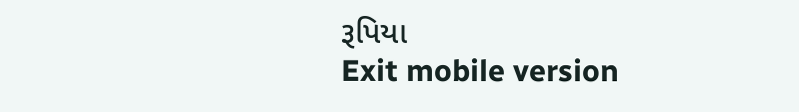રૂપિયા
Exit mobile version